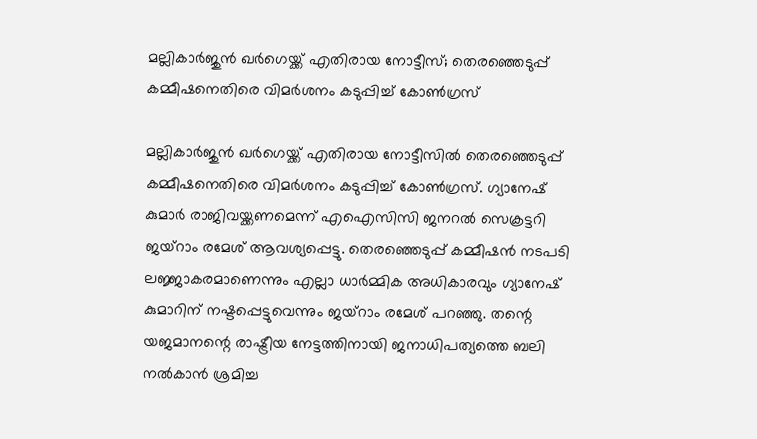മല്ലികാര്‍ജുന്‍ ഖര്‍ഗെയ്ക്ക് എതിരായ നോട്ടീസ്; തെരഞ്ഞെടുപ്പ് കമ്മീഷനെതിരെ വിമര്‍ശനം കടുപ്പിച്ച് കോണ്‍ഗ്രസ്

മല്ലികാര്‍ജുന്‍ ഖര്‍ഗെയ്ക്ക് എതിരായ നോട്ടീസില്‍ തെരഞ്ഞെടുപ്പ് കമ്മീഷനെതിരെ വിമര്‍ശനം കടുപ്പിച്ച് കോണ്‍ഗ്രസ്. ഗ്യാനേഷ് കുമാര്‍ രാജിവയ്ക്കണമെന്ന് എഐസിസി ജനറല്‍ സെക്രട്ടറി ജയ്‌റാം രമേശ് ആവശ്യപ്പെട്ടു. തെരഞ്ഞെടുപ്പ് കമ്മീഷന്‍ നടപടി ലജ്ജാകരമാണെന്നും എല്ലാ ധാര്‍മ്മിക അധികാരവും ഗ്യാനേഷ് കുമാറിന് നഷ്ടപ്പെട്ടുവെന്നും ജയ്‌റാം രമേശ് പറഞ്ഞു. തന്റെ യജമാനന്റെ രാഷ്ട്രീയ നേട്ടത്തിനായി ജനാധിപത്യത്തെ ബലി നല്‍കാന്‍ ശ്രമിച്ച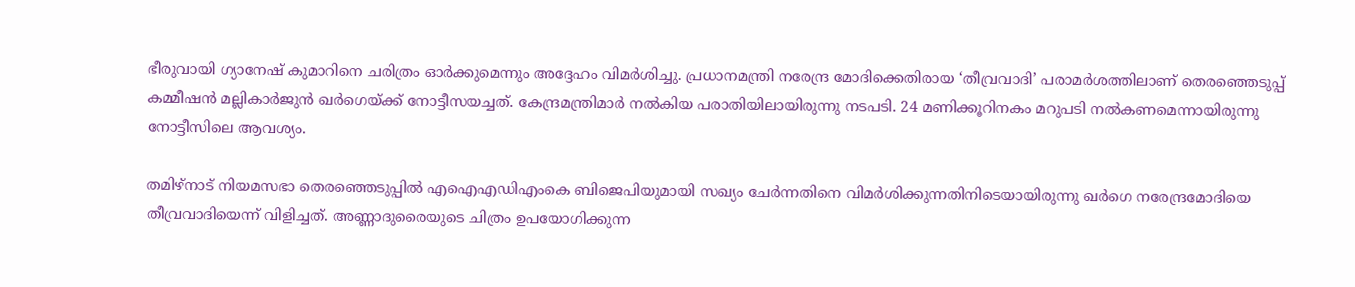ഭീരുവായി ഗ്യാനേഷ് കുമാറിനെ ചരിത്രം ഓര്‍ക്കുമെന്നും അദ്ദേഹം വിമര്‍ശിച്ചു. പ്രധാനമന്ത്രി നരേന്ദ്ര മോദിക്കെതിരായ ‘തീവ്രവാദി’ പരാമര്‍ശത്തിലാണ് തെരഞ്ഞെടുപ്പ് കമ്മീഷൻ മല്ലികാർജുൻ ഖർഗെയ്ക്ക് നോട്ടീസയച്ചത്. കേന്ദ്രമന്ത്രിമാർ നൽകിയ പരാതിയിലായിരുന്നു നടപടി. 24 മണിക്കൂറിനകം മറുപടി നൽകണമെന്നായിരുന്നു നോട്ടീസിലെ ആവശ്യം.

തമിഴ്‌നാട് നിയമസഭാ തെരഞ്ഞെടുപ്പില്‍ എഐഎഡിഎംകെ ബിജെപിയുമായി സഖ്യം ചേര്‍ന്നതിനെ വിമര്‍ശിക്കുന്നതിനിടെയായിരുന്നു ഖര്‍ഗെ നരേന്ദ്രമോദിയെ തീവ്രവാദിയെന്ന് വിളിച്ചത്. അണ്ണാദുരൈയുടെ ചിത്രം ഉപയോഗിക്കുന്ന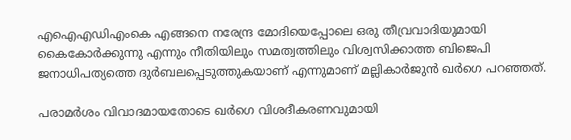എഐഎഡിഎംകെ എങ്ങനെ നരേന്ദ്ര മോദിയെപ്പോലെ ഒരു തീവ്രവാദിയുമായി കൈകോര്‍ക്കുന്നു എന്നും നീതിയിലും സമത്വത്തിലും വിശ്വസിക്കാത്ത ബിജെപി ജനാധിപത്യത്തെ ദുര്‍ബലപ്പെടുത്തുകയാണ് എന്നുമാണ് മല്ലികാര്‍ജുന്‍ ഖര്‍ഗെ പറഞ്ഞത്.

പരാമര്‍ശം വിവാദമായതോടെ ഖര്‍ഗെ വിശദീകരണവുമായി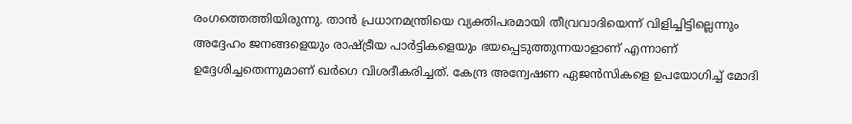രംഗത്തെത്തിയിരുന്നു. താന്‍ പ്രധാനമന്ത്രിയെ വ്യക്തിപരമായി തീവ്രവാദിയെന്ന് വിളിച്ചിട്ടില്ലെന്നും അദ്ദേഹം ജനങ്ങളെയും രാഷ്ട്രീയ പാര്‍ട്ടികളെയും ഭയപ്പെടുത്തുന്നയാളാണ് എന്നാണ് ഉദ്ദേശിച്ചതെന്നുമാണ് ഖര്‍ഗെ വിശദീകരിച്ചത്. കേന്ദ്ര അന്വേഷണ ഏജന്‍സികളെ ഉപയോഗിച്ച് മോദി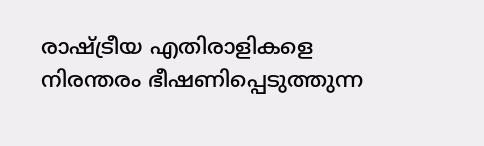രാഷ്ട്രീയ എതിരാളികളെ നിരന്തരം ഭീഷണിപ്പെടുത്തുന്ന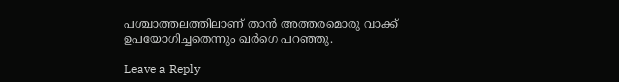പശ്ചാത്തലത്തിലാണ് താന്‍ അത്തരമൊരു വാക്ക് ഉപയോഗിച്ചതെന്നും ഖര്‍ഗെ പറഞ്ഞു.

Leave a Reply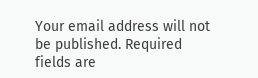Your email address will not be published. Required fields are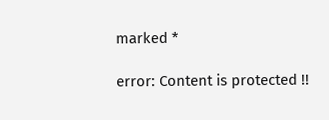marked *

error: Content is protected !!